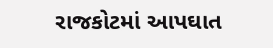રાજકોટમાં આપઘાત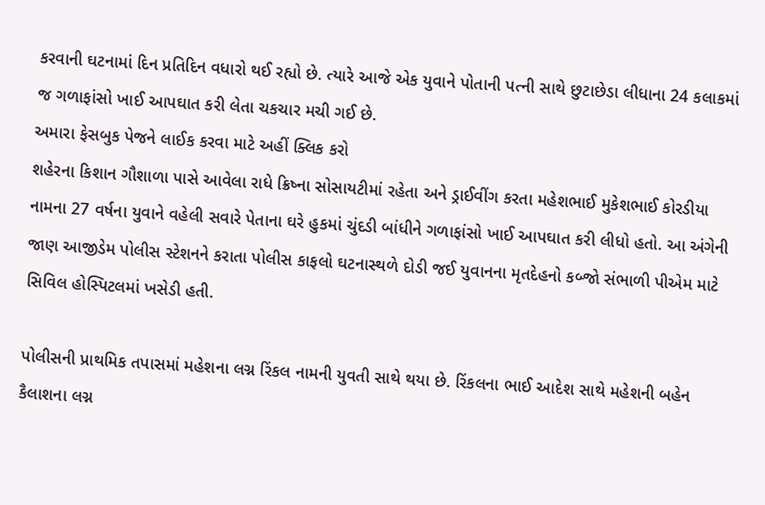કરવાની ઘટનામાં દિન પ્રતિદિન વધારો થઈ રહ્યો છે. ત્યારે આજે એક યુવાને પોતાની પત્ની સાથે છુટાછેડા લીધાના 24 કલાકમાં જ ગળાફાંસો ખાઈ આપઘાત કરી લેતા ચકચાર મચી ગઈ છે.
અમારા ફેસબુક પેજને લાઈક કરવા માટે અહીં ક્લિક કરો
શહેરના કિશાન ગૌશાળા પાસે આવેલા રાધે ક્રિષ્ના સોસાયટીમાં રહેતા અને ડ્રાઈવીંગ કરતા મહેશભાઈ મુકેશભાઈ કોરડીયા નામના 27 વર્ષના યુવાને વહેલી સવારે પેતાના ઘરે હુકમાં ચુંદડી બાંધીને ગળાફાંસો ખાઈ આપઘાત કરી લીધો હતો. આ અંગેની જાણ આજીડેમ પોલીસ સ્ટેશનને કરાતા પોલીસ કાફલો ઘટનાસ્થળે દોડી જઈ યુવાનના મૃતદેહનો કબ્જો સંભાળી પીએમ માટે સિવિલ હોસ્પિટલમાં ખસેડી હતી.

પોલીસની પ્રાથમિક તપાસમાં મહેશના લગ્ન રિંકલ નામની યુવતી સાથે થયા છે. રિંકલના ભાઈ આદેશ સાથે મહેશની બહેન કૈલાશના લગ્ન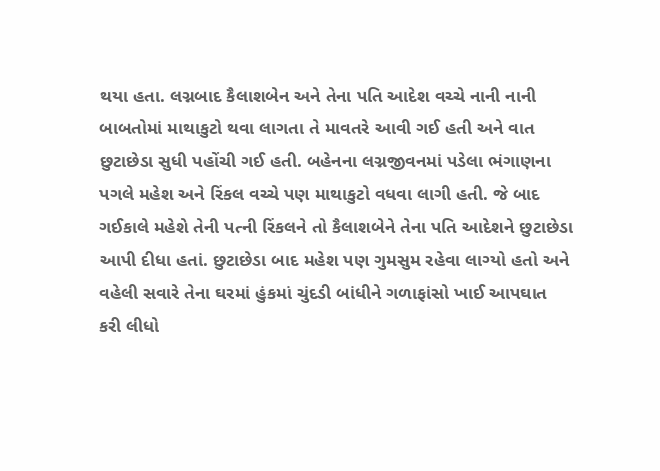થયા હતા. લગ્નબાદ કૈલાશબેન અને તેના પતિ આદેશ વચ્ચે નાની નાની બાબતોમાં માથાકુટો થવા લાગતા તે માવતરે આવી ગઈ હતી અને વાત છુટાછેડા સુધી પહોંચી ગઈ હતી. બહેનના લગ્નજીવનમાં પડેલા ભંગાણના પગલે મહેશ અને રિંકલ વચ્ચે પણ માથાકુટો વધવા લાગી હતી. જે બાદ ગઈકાલે મહેશે તેની પત્ની રિંકલને તો કૈલાશબેને તેના પતિ આદેશને છુટાછેડા આપી દીધા હતાં. છુટાછેડા બાદ મહેશ પણ ગુમસુમ રહેવા લાગ્યો હતો અને વહેલી સવારે તેના ઘરમાં હુંકમાં ચુંદડી બાંધીને ગળાફાંસો ખાઈ આપઘાત કરી લીધો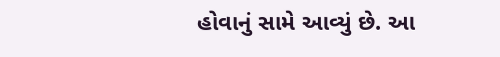હોવાનું સામે આવ્યું છે. આ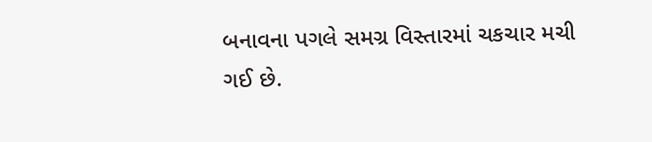બનાવના પગલે સમગ્ર વિસ્તારમાં ચકચાર મચી ગઈ છે.